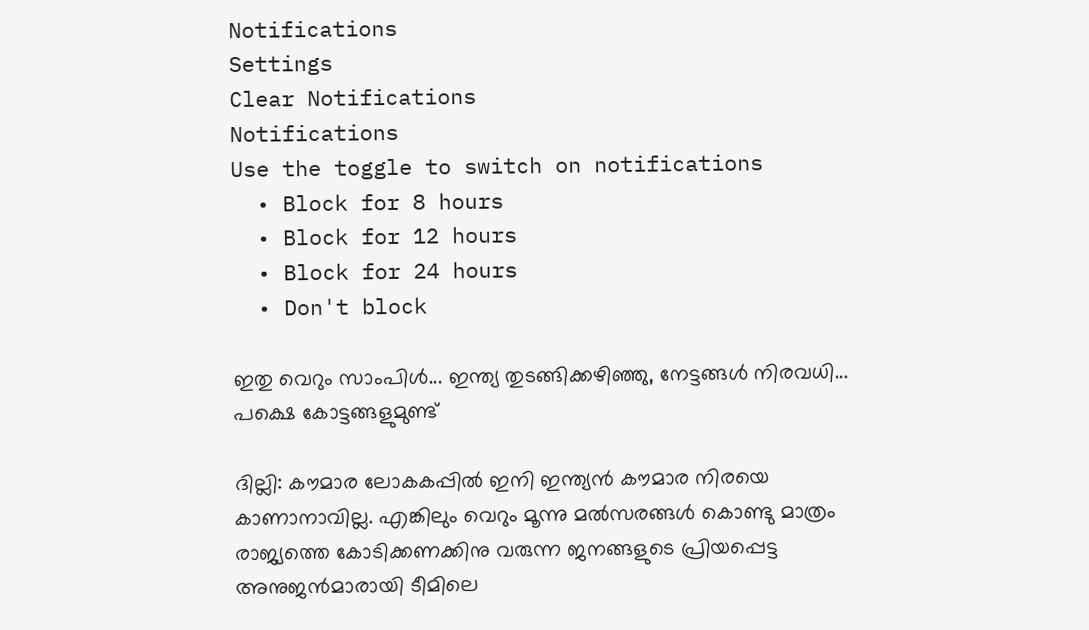Notifications
Settings
Clear Notifications
Notifications
Use the toggle to switch on notifications
  • Block for 8 hours
  • Block for 12 hours
  • Block for 24 hours
  • Don't block

ഇതു വെറും സാംപിള്‍... ഇന്ത്യ തുടങ്ങിക്കഴിഞ്ഞു, നേട്ടങ്ങള്‍ നിരവധി... പക്ഷെ കോട്ടങ്ങളുമുണ്ട്

ദില്ലി: കൗമാര ലോകകപ്പില്‍ ഇനി ഇന്ത്യന്‍ കൗമാര നിരയെ കാണാനാവില്ല. എങ്കിലും വെറും മൂന്നു മല്‍സരങ്ങള്‍ കൊണ്ടു മാത്രം രാജ്യത്തെ കോടിക്കണക്കിനു വരുന്ന ജനങ്ങളുടെ പ്രിയപ്പെട്ട അനുജന്‍മാരായി ടീമിലെ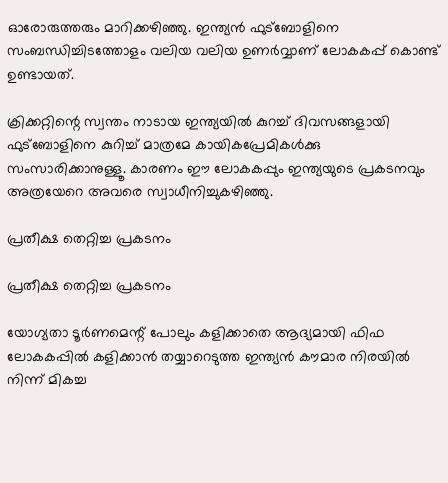ഓരോരുത്തരും മാറിക്കഴിഞ്ഞു. ഇന്ത്യന്‍ ഫുട്‌ബോളിനെ സംബന്ധിച്ചിടത്തോളം വലിയ വലിയ ഉണര്‍വ്വാണ് ലോകകപ്പ് കൊണ്ട് ഉണ്ടായത്.

ക്രിക്കറ്റിന്റെ സ്വന്തം നാടായ ഇന്ത്യയില്‍ കുറച്ച് ദിവസങ്ങളായി ഫുട്‌ബോളിനെ കുറിച്ച് മാത്രമേ കായികപ്രേമികള്‍ക്കു സംസാരിക്കാനുള്ളൂ. കാരണം ഈ ലോകകപ്പും ഇന്ത്യയുടെ പ്രകടനവും അത്രയേറെ അവരെ സ്വാധീനിച്ചുകഴിഞ്ഞു.

പ്രതീക്ഷ തെറ്റിച്ച പ്രകടനം

പ്രതീക്ഷ തെറ്റിച്ച പ്രകടനം

യോഗ്യതാ ടൂര്‍ണമെന്റ് പോലും കളിക്കാതെ ആദ്യമായി ഫിഫ ലോകകപ്പില്‍ കളിക്കാന്‍ തയ്യാറെടുത്ത ഇന്ത്യന്‍ കൗമാര നിരയില്‍ നിന്ന് മികച്ച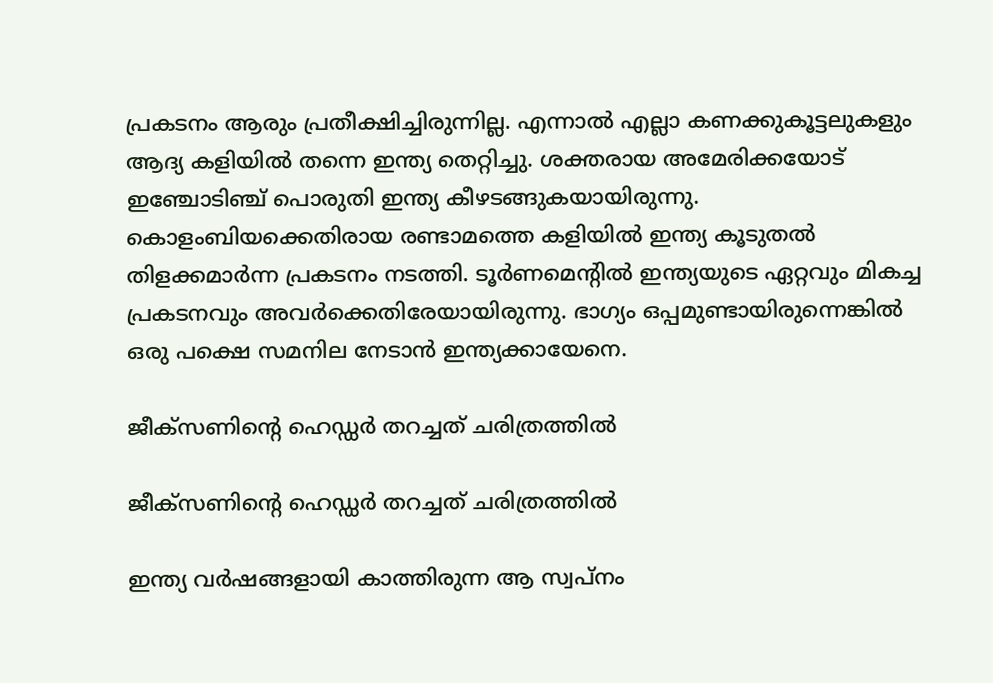പ്രകടനം ആരും പ്രതീക്ഷിച്ചിരുന്നില്ല. എന്നാല്‍ എല്ലാ കണക്കുകൂട്ടലുകളും ആദ്യ കളിയില്‍ തന്നെ ഇന്ത്യ തെറ്റിച്ചു. ശക്തരായ അമേരിക്കയോട് ഇഞ്ചോടിഞ്ച് പൊരുതി ഇന്ത്യ കീഴടങ്ങുകയായിരുന്നു. കൊളംബിയക്കെതിരായ രണ്ടാമത്തെ കളിയില്‍ ഇന്ത്യ കൂടുതല്‍ തിളക്കമാര്‍ന്ന പ്രകടനം നടത്തി. ടൂര്‍ണമെന്റില്‍ ഇന്ത്യയുടെ ഏറ്റവും മികച്ച പ്രകടനവും അവര്‍ക്കെതിരേയായിരുന്നു. ഭാഗ്യം ഒപ്പമുണ്ടായിരുന്നെങ്കില്‍ ഒരു പക്ഷെ സമനില നേടാന്‍ ഇന്ത്യക്കായേനെ.

ജീക്‌സണിന്റെ ഹെഡ്ഡര്‍ തറച്ചത് ചരിത്രത്തില്‍

ജീക്‌സണിന്റെ ഹെഡ്ഡര്‍ തറച്ചത് ചരിത്രത്തില്‍

ഇന്ത്യ വര്‍ഷങ്ങളായി കാത്തിരുന്ന ആ സ്വപ്‌നം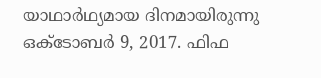യാഥാര്‍ഥ്യമായ ദിനമായിരുന്നു ഒക്ടോബര്‍ 9, 2017. ഫിഫ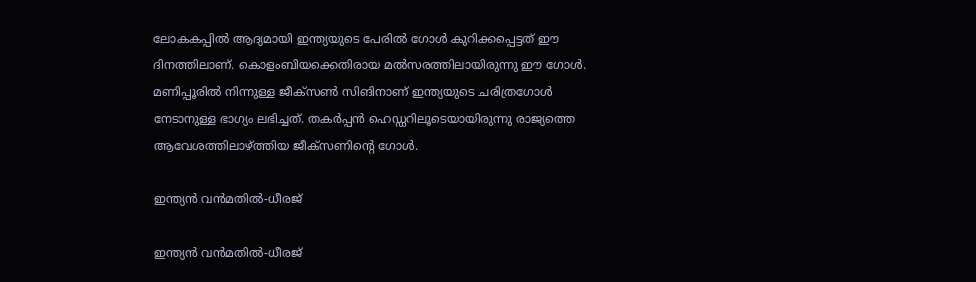ലോകകപ്പില്‍ ആദ്യമായി ഇന്ത്യയുടെ പേരില്‍ ഗോള്‍ കുറിക്കപ്പെട്ടത് ഈ ദിനത്തിലാണ്. കൊളംബിയക്കെതിരായ മല്‍സരത്തിലായിരുന്നു ഈ ഗോള്‍. മണിപ്പൂരില്‍ നിന്നുള്ള ജീക്‌സണ്‍ സിങിനാണ് ഇന്ത്യയുടെ ചരിത്രഗോള്‍ നേടാനുള്ള ഭാഗ്യം ലഭിച്ചത്. തകര്‍പ്പന്‍ ഹെഡ്ഡറിലൂടെയായിരുന്നു രാജ്യത്തെ ആവേശത്തിലാഴ്ത്തിയ ജീക്‌സണിന്റെ ഗോള്‍.

ഇന്ത്യന്‍ വന്‍മതില്‍-ധീരജ്

ഇന്ത്യന്‍ വന്‍മതില്‍-ധീരജ്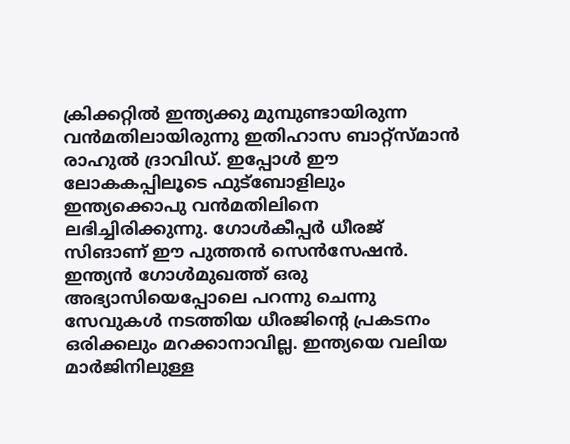ക്രിക്കറ്റില്‍ ഇന്ത്യക്കു മുമ്പുണ്ടായിരുന്ന വന്‍മതിലായിരുന്നു ഇതിഹാസ ബാറ്റ്‌സ്മാന്‍ രാഹുല്‍ ദ്രാവിഡ്. ഇപ്പോള്‍ ഈ ലോകകപ്പിലൂടെ ഫുട്‌ബോളിലും ഇന്ത്യക്കൊപു വന്‍മതിലിനെ ലഭിച്ചിരിക്കുന്നു. ഗോള്‍കീപ്പര്‍ ധീരജ് സിങാണ് ഈ പുത്തന്‍ സെന്‍സേഷന്‍. ഇന്ത്യന്‍ ഗോള്‍മുഖത്ത് ഒരു അഭ്യാസിയെപ്പോലെ പറന്നു ചെന്നു സേവുകള്‍ നടത്തിയ ധീരജിന്റെ പ്രകടനം ഒരിക്കലും മറക്കാനാവില്ല. ഇന്ത്യയെ വലിയ മാര്‍ജിനിലുള്ള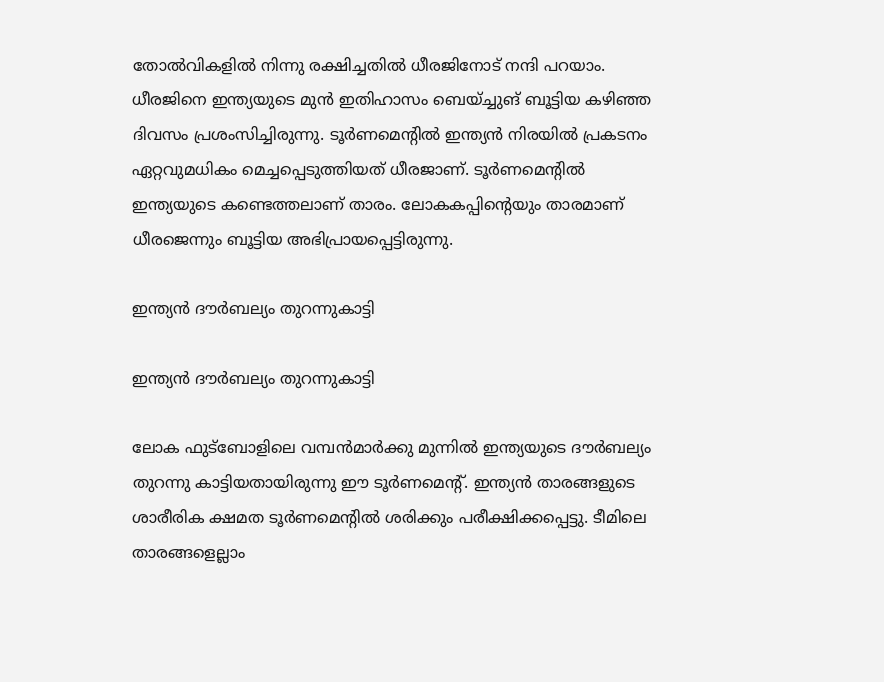തോല്‍വികളില്‍ നിന്നു രക്ഷിച്ചതില്‍ ധീരജിനോട് നന്ദി പറയാം. ധീരജിനെ ഇന്ത്യയുടെ മുന്‍ ഇതിഹാസം ബെയ്ച്ചുങ് ബൂട്ടിയ കഴിഞ്ഞ ദിവസം പ്രശംസിച്ചിരുന്നു. ടൂര്‍ണമെന്റില്‍ ഇന്ത്യന്‍ നിരയില്‍ പ്രകടനം ഏറ്റവുമധികം മെച്ചപ്പെടുത്തിയത് ധീരജാണ്. ടൂര്‍ണമെന്റില്‍ ഇന്ത്യയുടെ കണ്ടെത്തലാണ് താരം. ലോകകപ്പിന്റെയും താരമാണ് ധീരജെന്നും ബൂട്ടിയ അഭിപ്രായപ്പെട്ടിരുന്നു.

ഇന്ത്യന്‍ ദൗര്‍ബല്യം തുറന്നുകാട്ടി

ഇന്ത്യന്‍ ദൗര്‍ബല്യം തുറന്നുകാട്ടി

ലോക ഫുട്‌ബോളിലെ വമ്പന്‍മാര്‍ക്കു മുന്നില്‍ ഇന്ത്യയുടെ ദൗര്‍ബല്യം തുറന്നു കാട്ടിയതായിരുന്നു ഈ ടൂര്‍ണമെന്റ്. ഇന്ത്യന്‍ താരങ്ങളുടെ ശാരീരിക ക്ഷമത ടൂര്‍ണമെന്റില്‍ ശരിക്കും പരീക്ഷിക്കപ്പെട്ടു. ടീമിലെ താരങ്ങളെല്ലാം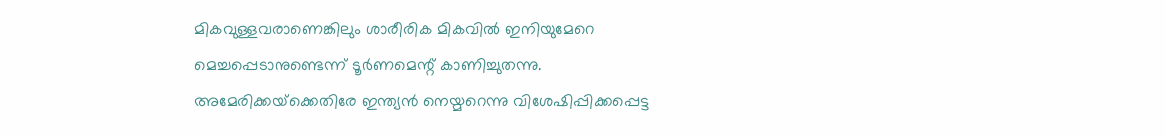മികവുള്ളവരാണെങ്കിലും ശാരീരിക മികവില്‍ ഇനിയുമേറെ മെച്ചപ്പെടാനുണ്ടെന്ന് ടൂര്‍ണമെന്റ് കാണിച്ചുതന്നു. അമേരിക്കയ്‌ക്കെതിരേ ഇന്ത്യന്‍ നെയ്മറെന്നു വിശേഷിപ്പിക്കപ്പെട്ട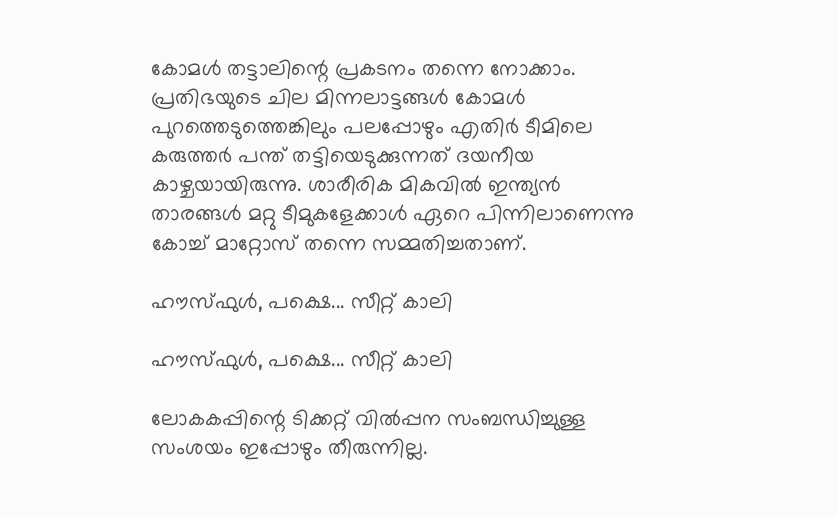കോമള്‍ തട്ടാലിന്റെ പ്രകടനം തന്നെ നോക്കാം. പ്രതിഭയുടെ ചില മിന്നലാട്ടങ്ങള്‍ കോമള്‍ പുറത്തെടുത്തെങ്കിലും പലപ്പോഴും എതിര്‍ ടീമിലെ കരുത്തര്‍ പന്ത് തട്ടിയെടുക്കുന്നത് ദയനീയ കാഴ്ചയായിരുന്നു. ശാരീരിക മികവില്‍ ഇന്ത്യന്‍ താരങ്ങള്‍ മറ്റു ടീമുകളേക്കാള്‍ ഏറെ പിന്നിലാണെന്നു കോച്ച് മാറ്റോസ് തന്നെ സമ്മതിച്ചതാണ്.

ഹൗസ്ഫുള്‍, പക്ഷെ... സീറ്റ് കാലി

ഹൗസ്ഫുള്‍, പക്ഷെ... സീറ്റ് കാലി

ലോകകപ്പിന്റെ ടിക്കറ്റ് വില്‍പ്പന സംബന്ധിച്ചുള്ള സംശയം ഇപ്പോഴും തീരുന്നില്ല.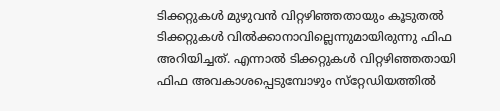ടിക്കറ്റുകള്‍ മുഴുവന്‍ വിറ്റഴിഞ്ഞതായും കൂടുതല്‍ ടിക്കറ്റുകള്‍ വില്‍ക്കാനാവില്ലെന്നുമായിരുന്നു ഫിഫ അറിയിച്ചത്. എന്നാല്‍ ടിക്കറ്റുകള്‍ വിറ്റഴിഞ്ഞതായി ഫിഫ അവകാശപ്പെടുമ്പോഴും സ്‌റ്റേഡിയത്തില്‍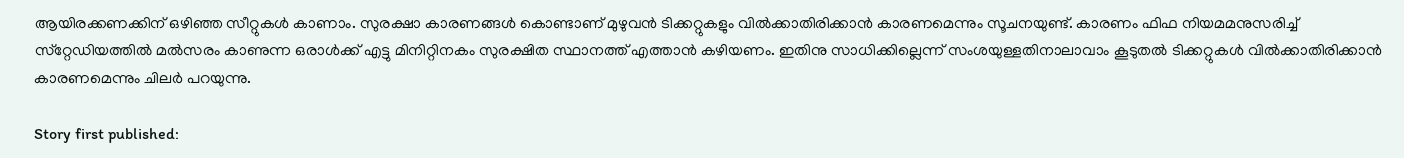ആയിരക്കണക്കിന് ഒഴിഞ്ഞ സീറ്റുകള്‍ കാണാം. സുരക്ഷാ കാരണങ്ങള്‍ കൊണ്ടാണ് മുഴുവന്‍ ടിക്കറ്റുകളും വില്‍ക്കാതിരിക്കാന്‍ കാരണമെന്നും സൂചനയുണ്ട്. കാരണം ഫിഫ നിയമമനുസരിച്ച് സ്‌റ്റേഡിയത്തില്‍ മല്‍സരം കാണുന്ന ഒരാള്‍ക്ക് എട്ടു മിനിറ്റിനകം സുരക്ഷിത സ്ഥാനത്ത് എത്താന്‍ കഴിയണം. ഇതിനു സാധിക്കില്ലെന്ന് സംശയുള്ളതിനാലാവാം കൂടുതല്‍ ടിക്കറ്റുകള്‍ വില്‍ക്കാതിരിക്കാന്‍ കാരണമെന്നും ചിലര്‍ പറയുന്നു.

Story first published: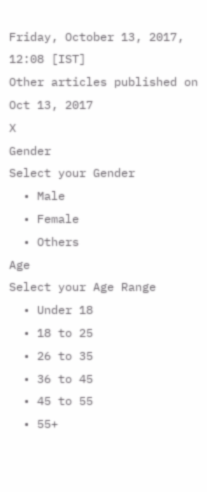Friday, October 13, 2017, 12:08 [IST]
Other articles published on Oct 13, 2017
X
Gender
Select your Gender
  • Male
  • Female
  • Others
Age
Select your Age Range
  • Under 18
  • 18 to 25
  • 26 to 35
  • 36 to 45
  • 45 to 55
  • 55+